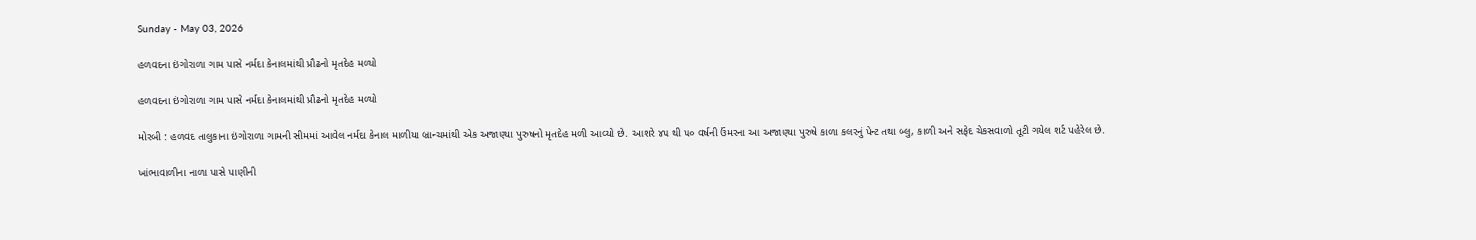Sunday - May 03, 2026

હળવદના ઇંગોરાળા ગામ પાસે નર્મદા કેનાલમાંથી પ્રૌઢનો મૃતદેહ મળ્યો

હળવદના ઇંગોરાળા ગામ પાસે નર્મદા કેનાલમાંથી પ્રૌઢનો મૃતદેહ મળ્યો

મોરબી : હળવદ તાલુકાના ઇંગોરાળા ગામની સીમમાં આવેલ નર્મદા કેનાલ માળીયા બ્રાન્ચમાંથી એક અજાણ્યા પુરુષનો મૃતદેહ મળી આવ્યો છે. આશરે ૪૫ થી ૫૦ વર્ષની ઉંમરના આ અજાણ્યા પુરુષે કાળા કલરનું પેન્ટ તથા બ્લુ, કાળી અને સફેદ ચેકસવાળો તૂટી ગયેલ શર્ટ પહેરેલ છે.

ખાંભાવાળીના નાળા પાસે પાણીની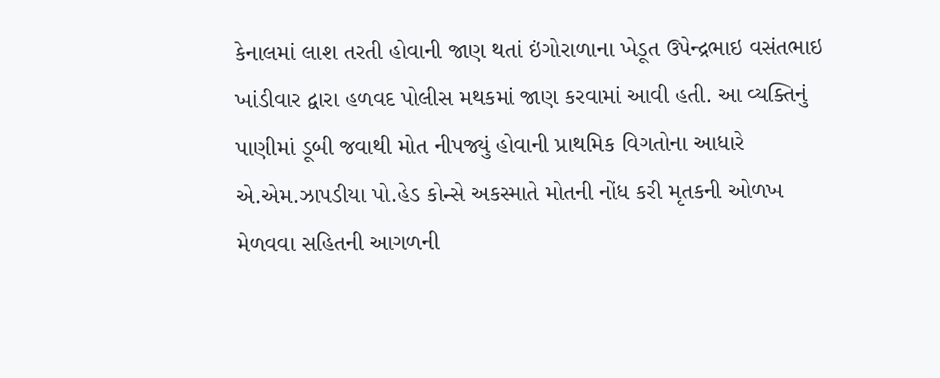કેનાલમાં લાશ તરતી હોવાની જાણ થતાં ઇંગોરાળાના ખેડૂત ઉપેન્દ્રભાઇ વસંતભાઇ ખાંડીવાર દ્વારા હળવદ પોલીસ મથકમાં જાણ કરવામાં આવી હતી. આ વ્યક્તિનું પાણીમાં ડૂબી જવાથી મોત નીપજ્યું હોવાની પ્રાથમિક વિગતોના આધારે એ.એમ.ઝાપડીયા પો.હેડ કોન્સે અકસ્માતે મોતની નોંધ કરી મૃતકની ઓળખ મેળવવા સહિતની આગળની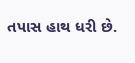તપાસ હાથ ધરી છે.